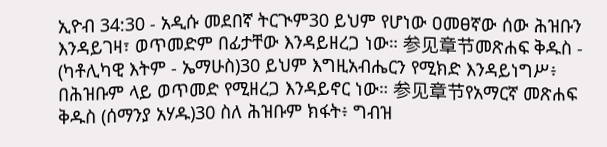ኢዮብ 34:30 - አዲሱ መደበኛ ትርጒም30 ይህም የሆነው ዐመፀኛው ሰው ሕዝቡን እንዳይገዛ፣ ወጥመድም በፊታቸው እንዳይዘረጋ ነው። 参见章节መጽሐፍ ቅዱስ - (ካቶሊካዊ እትም - ኤማሁስ)30 ይህም እግዚአብሔርን የሚክድ እንዳይነግሥ፥ በሕዝቡም ላይ ወጥመድ የሚዘረጋ እንዳይኖር ነው። 参见章节የአማርኛ መጽሐፍ ቅዱስ (ሰማንያ አሃዱ)30 ስለ ሕዝቡም ክፋት፥ ግብዝ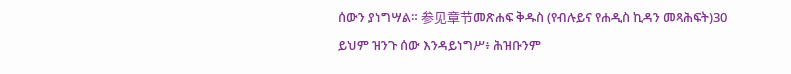ሰውን ያነግሣል። 参见章节መጽሐፍ ቅዱስ (የብሉይና የሐዲስ ኪዳን መጻሕፍት)30 ይህም ዝንጉ ሰው እንዳይነግሥ፥ ሕዝቡንም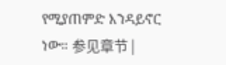የሚያጠምድ እንዳይኖር ነው። 参见章节 |